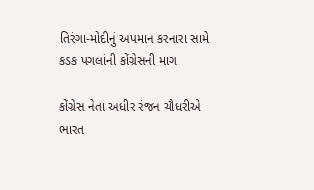તિરંગા-મોદીનું અપમાન કરનારા સામે કડક પગલાંની કોંગ્રેસની માગ

કોંગ્રેસ નેતા અધીર રંજન ચૌધરીએ ભારત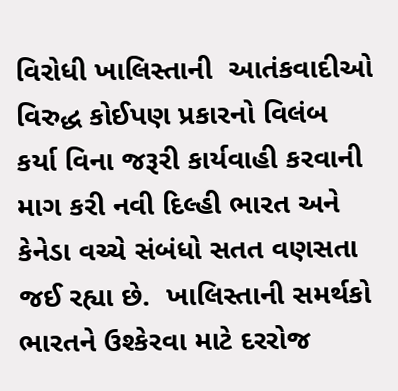વિરોધી ખાલિસ્તાની  આતંકવાદીઓ વિરુદ્ધ કોઈપણ પ્રકારનો વિલંબ કર્યા વિના જરૂરી કાર્યવાહી કરવાની માગ કરી નવી દિલ્હી ભારત અને કેનેડા વચ્ચે સંબંધો સતત વણસતા જઈ રહ્યા છે.  ખાલિસ્તાની સમર્થકો ભારતને ઉશ્કેરવા માટે દરરોજ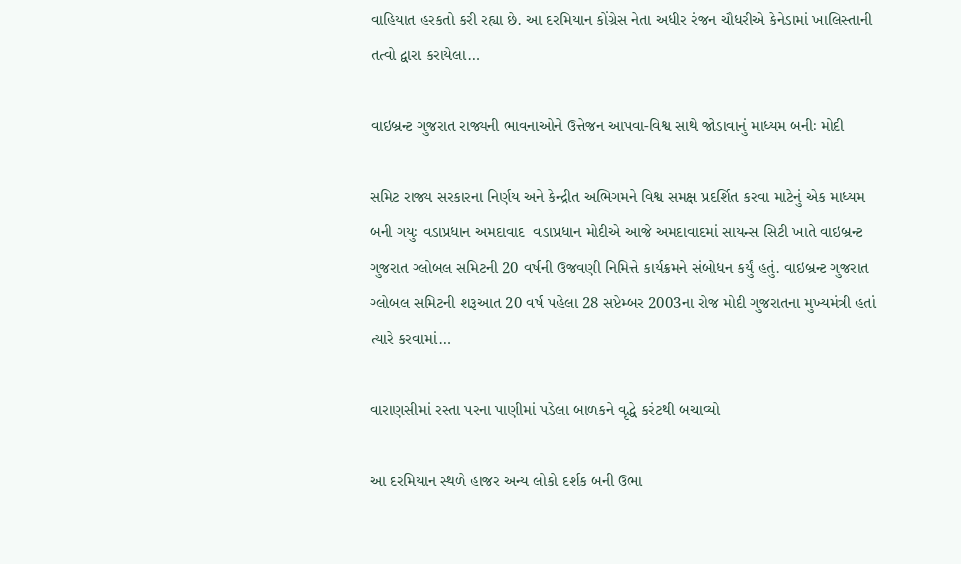વાહિયાત હરકતો કરી રહ્યા છે. આ દરમિયાન કોંગ્રેસ નેતા અધીર રંજન ચૌધરીએ કેનેડામાં ખાલિસ્તાની તત્વો દ્વારા કરાયેલા…

વાઇબ્રન્ટ ગુજરાત રાજ્યની ભાવનાઓને ઉત્તેજન આપવા-વિશ્વ સાથે જોડાવાનું માધ્યમ બનીઃ મોદી

સમિટ રાજ્ય સરકારના નિર્ણય અને કેન્દ્રીત અભિગમને વિશ્વ સમક્ષ પ્રદર્શિત કરવા માટેનું એક માધ્યમ બની ગયુઃ વડાપ્રધાન અમદાવાદ  વડાપ્રધાન મોદીએ આજે અમદાવાદમાં સાયન્સ સિટી ખાતે વાઇબ્રન્ટ ગુજરાત ગ્લોબલ સમિટની 20 વર્ષની ઉજવણી નિમિત્તે કાર્યક્રમને સંબોધન કર્યું હતું. વાઇબ્રન્ટ ગુજરાત ગ્લોબલ સમિટની શરૂઆત 20 વર્ષ પહેલા 28 સપ્ટેમ્બર 2003ના રોજ મોદી ગુજરાતના મુખ્યમંત્રી હતાં ત્યારે કરવામાં…

વારાણસીમાં રસ્તા પરના પાણીમાં પડેલા બાળકને વૃદ્ધે કરંટથી બચાવ્યો

આ દરમિયાન સ્થળે હાજર અન્ય લોકો દર્શક બની ઉભા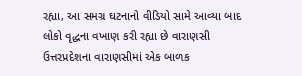રહ્યા, આ સમગ્ર ઘટનાનો વીડિયો સામે આવ્યા બાદ લોકો વૃદ્ધના વખાણ કરી રહ્યા છે વારાણસી ઉત્તરપ્રદેશના વારાણસીમાં એક બાળક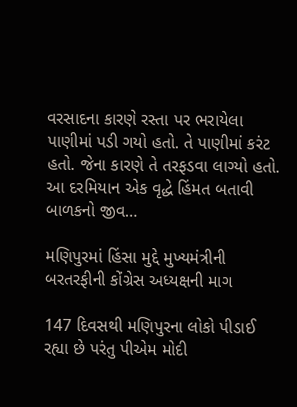વરસાદના કારણે રસ્તા પર ભરાયેલા પાણીમાં પડી ગયો હતો. તે પાણીમાં કરંટ હતો. જેના કારણે તે તરફડવા લાગ્યો હતો. આ દરમિયાન એક વૃદ્ધે હિંમત બતાવી બાળકનો જીવ…

મણિપુરમાં હિંસા મુદ્દે મુખ્યમંત્રીની બરતરફીની કોંગ્રેસ અધ્યક્ષની માગ

147 દિવસથી મણિપુરના લોકો પીડાઈ રહ્યા છે પરંતુ પીએમ મોદી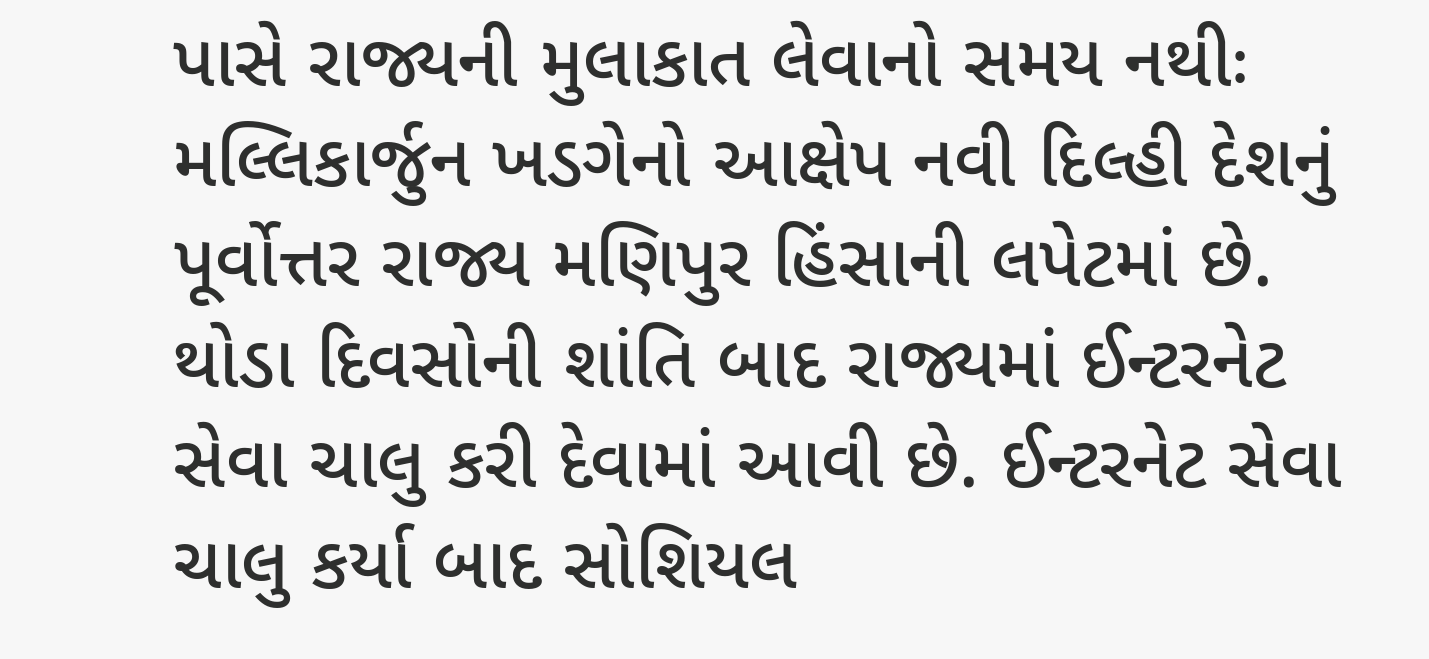પાસે રાજ્યની મુલાકાત લેવાનો સમય નથીઃ મલ્લિકાર્જુન ખડગેનો આક્ષેપ નવી દિલ્હી દેશનું પૂર્વોત્તર રાજ્ય મણિપુર હિંસાની લપેટમાં છે. થોડા દિવસોની શાંતિ બાદ રાજ્યમાં ઈન્ટરનેટ સેવા ચાલુ કરી દેવામાં આવી છે. ઈન્ટરનેટ સેવા ચાલુ કર્યા બાદ સોશિયલ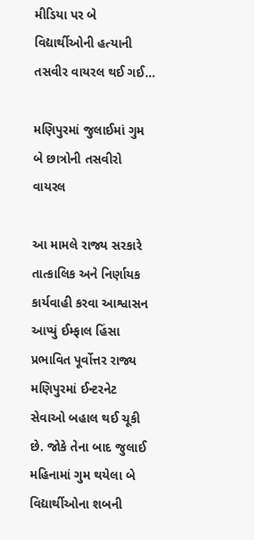મીડિયા પર બે વિદ્યાર્થીઓની હત્યાની તસવીર વાયરલ થઈ ગઈ…

મણિપુરમાં જુલાઈમાં ગુમ બે છાત્રોની તસવીરો વાયરલ

આ મામલે રાજ્ય સરકારે તાત્કાલિક અને નિર્ણાયક કાર્યવાહી કરવા આશ્વાસન આપ્યું ઈમ્ફાલ હિંસા પ્રભાવિત પૂર્વોત્તર રાજ્ય મણિપુરમાં ઈન્ટરનેટ સેવાઓ બહાલ થઈ ચૂકી છે. જોકે તેના બાદ જુલાઈ મહિનામાં ગુમ થયેલા બે વિદ્યાર્થીઓના શબની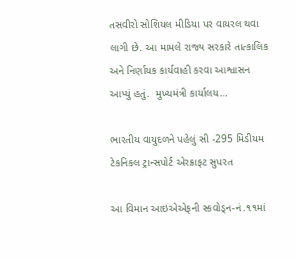તસવીરો સોશિયલ મીડિયા પર વાયરલ થવા લાગી છે. આ મામલે રાજ્ય સરકારે તાત્કાલિક અને નિર્ણાયક કાર્યવાહી કરવા આશ્વાસન આપ્યું હતું.  મુખ્યમંત્રી કાર્યાલય…

ભારતીય વાયુદળને પહેલું સી -295 મિડીયમ ટેકનિકલ ટ્રાન્સપોર્ટ એરક્રાફટ સુપરત

આ વિમાન આઇએએફની સ્કવોડ્ન-નં.૧૧માં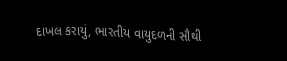દાખલ કરાયું, ભારતીય વાયુદળની સૌથી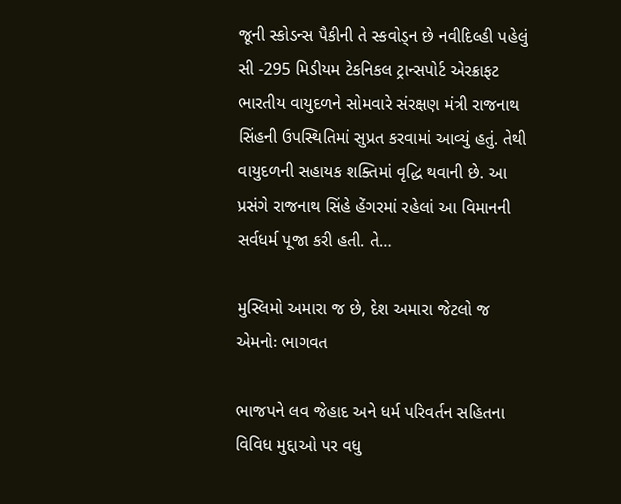જૂની સ્કોડન્સ પૈકીની તે સ્કવોડ્ન છે નવીદિલ્હી પહેલું સી -295 મિડીયમ ટેકનિકલ ટ્રાન્સપોર્ટ એરક્રાફટ ભારતીય વાયુદળને સોમવારે સંરક્ષણ મંત્રી રાજનાથ સિંહની ઉપસ્થિતિમાં સુપ્રત કરવામાં આવ્યું હતું. તેથી વાયુદળની સહાયક શક્તિમાં વૃદ્ધિ થવાની છે. આ પ્રસંગે રાજનાથ સિંહે હેંગરમાં રહેલાં આ વિમાનની સર્વધર્મ પૂજા કરી હતી. તે…

મુસ્લિમો અમારા જ છે, દેશ અમારા જેટલો જ એમનોઃ ભાગવત

ભાજપને લવ જેહાદ અને ધર્મ પરિવર્તન સહિતના વિવિધ મુદ્દાઓ પર વધુ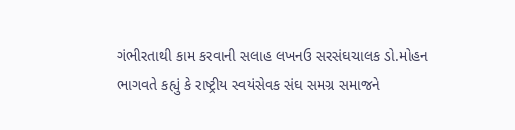ગંભીરતાથી કામ કરવાની સલાહ લખનઉ સરસંઘચાલક ડો.મોહન ભાગવતે કહ્યું કે રાષ્ટ્રીય સ્વયંસેવક સંઘ સમગ્ર સમાજને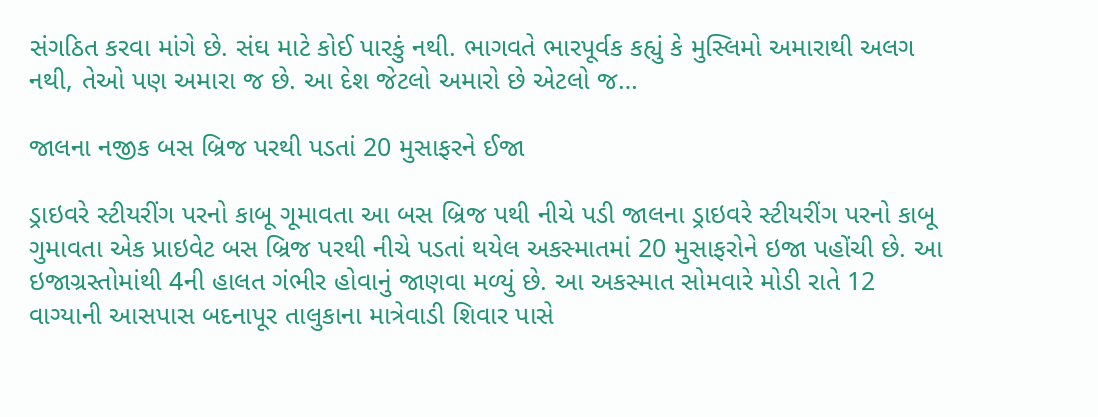સંગઠિત કરવા માંગે છે. સંઘ માટે કોઈ પારકું નથી. ભાગવતે ભારપૂર્વક કહ્યું કે મુસ્લિમો અમારાથી અલગ નથી, તેઓ પણ અમારા જ છે. આ દેશ જેટલો અમારો છે એટલો જ…

જાલના નજીક બસ બ્રિજ પરથી પડતાં 20 મુસાફરને ઈજા

ડ્રાઇવરે સ્ટીયરીંગ પરનો કાબૂ ગૂમાવતા આ બસ બ્રિજ પથી નીચે પડી જાલના ડ્રાઇવરે સ્ટીયરીંગ પરનો કાબૂ ગુમાવતા એક પ્રાઇવેટ બસ બ્રિજ પરથી નીચે પડતાં થયેલ અકસ્માતમાં 20 મુસાફરોને ઇજા પહોંચી છે. આ ઇજાગ્રસ્તોમાંથી 4ની હાલત ગંભીર હોવાનું જાણવા મળ્યું છે. આ અકસ્માત સોમવારે મોડી રાતે 12 વાગ્યાની આસપાસ બદનાપૂર તાલુકાના માત્રેવાડી શિવાર પાસે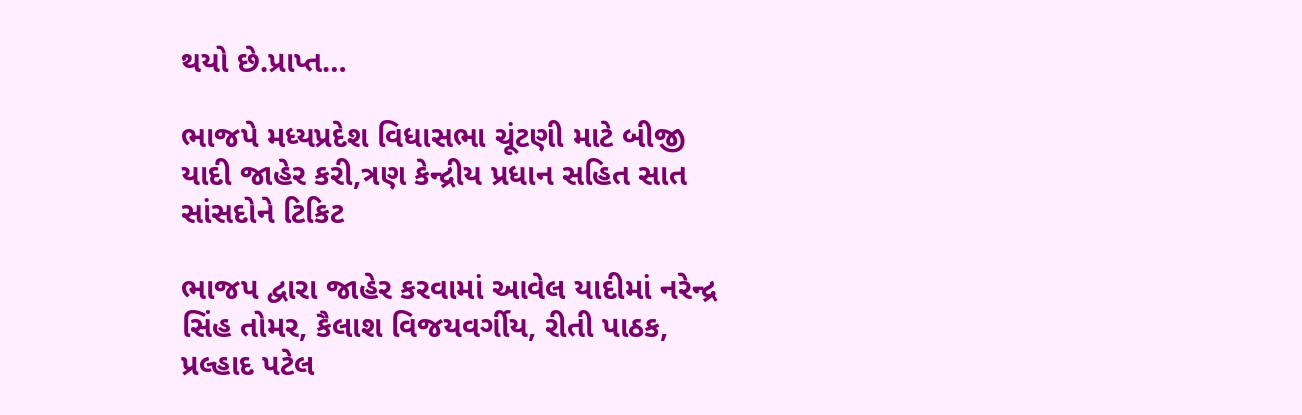થયો છે.પ્રાપ્ત…

ભાજપે મધ્યપ્રદેશ વિધાસભા ચૂંટણી માટે બીજી યાદી જાહેર કરી,ત્રણ કેન્દ્રીય પ્રધાન સહિત સાત સાંસદોને ટિકિટ

ભાજપ દ્વારા જાહેર કરવામાં આવેલ યાદીમાં નરેન્દ્ર સિંહ તોમર, કૈલાશ વિજયવર્ગીય, રીતી પાઠક, પ્રલ્હાદ પટેલ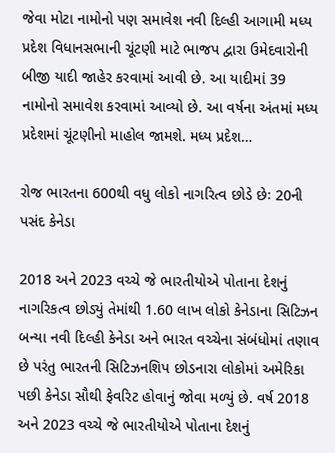જેવા મોટા નામોનો પણ સમાવેશ નવી દિલ્હી આગામી મધ્ય પ્રદેશ વિધાનસભાની ચૂંટણી માટે ભાજપ દ્વારા ઉમેદવારોની બીજી યાદી જાહેર કરવામાં આવી છે. આ યાદીમાં 39 નામોનો સમાવેશ કરવામાં આવ્યો છે. આ વર્ષના અંતમાં મધ્ય પ્રદેશમાં ચૂંટણીનો માહોલ જામશે. મધ્ય પ્રદેશ…

રોજ ભારતના 600થી વધુ લોકો નાગરિત્વ છોડે છેઃ 20ની પસંદ કેનેડા

2018 અને 2023 વચ્ચે જે ભારતીયોએ પોતાના દેશનું નાગરિકત્વ છોડ્યું તેમાંથી 1.60 લાખ લોકો કેનેડાના સિટિઝન બન્યા નવી દિલ્હી કેનેડા અને ભારત વચ્ચેના સંબંધોમાં તણાવ છે પરંતુ ભારતની સિટિઝનશિપ છોડનારા લોકોમાં અમેરિકા પછી કેનેડા સૌથી ફેવરિટ હોવાનું જોવા મળ્યું છે. વર્ષ 2018 અને 2023 વચ્ચે જે ભારતીયોએ પોતાના દેશનું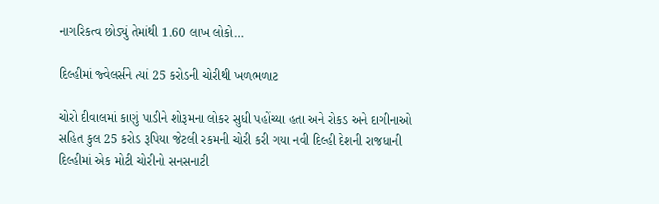નાગરિકત્વ છોડ્યું તેમાંથી 1.60 લાખ લોકો…

દિલ્હીમાં જ્વેલર્સને ત્યાં 25 કરોડની ચોરીથી ખળભળાટ

ચોરો દીવાલમાં કાણું પાડીને શોરૂમના લોકર સુધી પહોંચ્યા હતા અને રોકડ અને દાગીનાઓ સહિત કુલ 25 કરોડ રૂપિયા જેટલી રકમની ચોરી કરી ગયા નવી દિલ્હી દેશની રાજધાની દિલ્હીમાં એક મોટી ચોરીનો સનસનાટી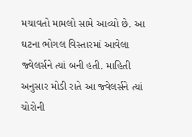મચાવતો મામલો સામે આવ્યો છે. આ ઘટના ભોગલ વિસ્તારમાં આવેલા જ્વેલર્સને ત્યાં બની હતી. માહિતી અનુસાર મોડી રાતે આ જ્વેલર્સને ત્યાં ચોરોની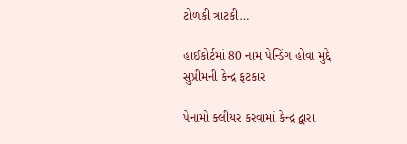ટોળકી ત્રાટકી…

હાઈકોર્ટમાં 80 નામ પેન્ડિંગ હોવા મુદ્દે સુપ્રીમની કેન્દ્ર ફટકાર

પેનામો ક્લીયર કરવામાં કેન્દ્ર દ્વારા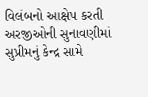વિલંબનો આક્ષેપ કરતી અરજીઓની સુનાવણીમાં સુપ્રીમનું કેન્દ્ર સામે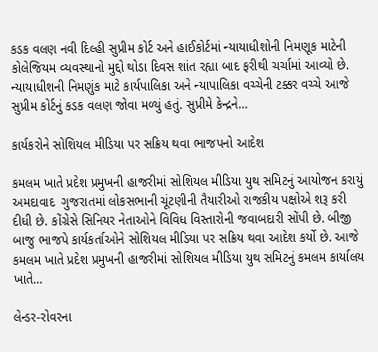કડક વલણ નવી દિલ્હી સુપ્રીમ કોર્ટ અને હાઈકોર્ટમાં ન્યાયાધીશોની નિમણૂક માટેની કોલેજિયમ વ્યવસ્થાનો મુદ્દો થોડા દિવસ શાંત રહ્યા બાદ ફરીથી ચર્ચામાં આવ્યો છે. ન્યાયાધીશની નિમણુંક માટે કાર્યપાલિકા અને ન્યાપાલિકા વચ્ચેની ટક્કર વચ્ચે આજે સુપ્રીમ કોર્ટનું કડક વલણ જોવા મળ્યું હતું. સુપ્રીમે કેન્દ્રને…

કાર્યકરોને સોશિયલ મીડિયા પર સક્રિય થવા ભાજપનો આદેશ

કમલમ ખાતે પ્રદેશ પ્રમુખની હાજરીમાં સોશિયલ મીડિયા યુથ સમિટનું આયોજન કરાયું અમદાવાદ  ગુજરાતમાં લોકસભાની ચૂંટણીની તૈયારીઓ રાજકીય પક્ષોએ શરૂ કરી દીધી છે. કોંગ્રેસે સિનિયર નેતાઓને વિવિધ વિસ્તારોની જવાબદારી સોંપી છે. બીજી બાજુ ભાજપે કાર્યકર્તાઓને સોશિયલ મીડિયા પર સક્રિય થવા આદેશ કર્યો છે. આજે કમલમ ખાતે પ્રદેશ પ્રમુખની હાજરીમાં સોશિયલ મીડિયા યુથ સમિટનું કમલમ કાર્યાલય ખાતે…

લેન્ડર-રોવરના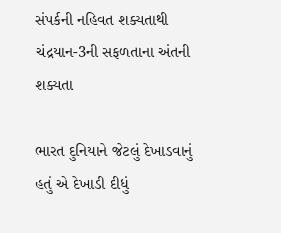સંપર્કની નહિવત શક્યતાથી ચંદ્રયાન-3ની સફળતાના અંતની શક્યતા

ભારત દુનિયાને જેટલું દેખાડવાનું હતું એ દેખાડી દીધું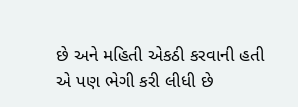છે અને મહિતી એકઠી કરવાની હતી એ પણ ભેગી કરી લીધી છે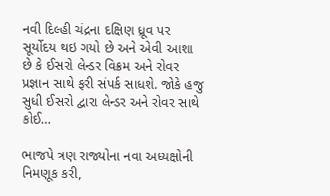નવી દિલ્હી ચંદ્રના દક્ષિણ ધ્રૂવ પર સૂર્યોદય થઇ ગયો છે અને એવી આશા છે કે ઈસરો લેન્ડર વિક્રમ અને રોવર પ્રજ્ઞાન સાથે ફરી સંપર્ક સાધશે. જોકે હજુ સુધી ઈસરો દ્વારા લેન્ડર અને રોવર સાથે કોઈ…

ભાજપે ત્રણ રાજ્યોના નવા અધ્યક્ષોની નિમણૂક કરી,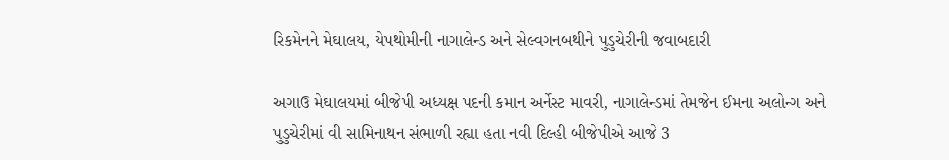રિકમેનને મેઘાલય, યેપથોમીની નાગાલેન્ડ અને સેલ્વગનબથીને પુડુચેરીની જવાબદારી

અગાઉ મેઘાલયમાં બીજેપી અધ્યક્ષ પદની કમાન અર્નેસ્ટ માવરી, નાગાલેન્ડમાં તેમજેન ઈમના અલોન્ગ અને પુડુચેરીમાં વી સામિનાથન સંભાળી રહ્યા હતા નવી દિલ્હી બીજેપીએ આજે 3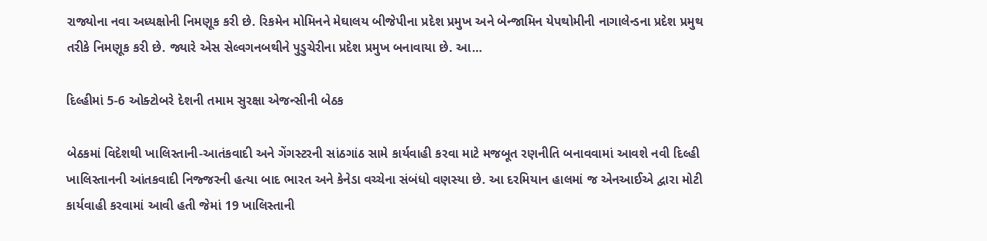રાજ્યોના નવા અધ્યક્ષોની નિમણૂક કરી છે. રિકમેન મોમિનને મેઘાલય બીજેપીના પ્રદેશ પ્રમુખ અને બેન્જામિન યેપથોમીની નાગાલેન્ડના પ્રદેશ પ્રમુથ તરીકે નિમણૂક કરી છે. જ્યારે એસ સેલ્વગનબથીને પુડુચેરીના પ્રદેશ પ્રમુખ બનાવાયા છે. આ…

દિલ્હીમાં 5-6 ઓક્ટોબરે દેશની તમામ સુરક્ષા એજન્સીની બેઠક

બેઠકમાં વિદેશથી ખાલિસ્તાની-આતંકવાદી અને ગેંગસ્ટરની સાંઠગાંઠ સામે કાર્યવાહી કરવા માટે મજબૂત રણનીતિ બનાવવામાં આવશે નવી દિલ્હી ખાલિસ્તાનની આંતકવાદી નિજ્જરની હત્યા બાદ ભારત અને કેનેડા વચ્ચેના સંબંધો વણસ્યા છે. આ દરમિયાન હાલમાં જ એનઆઈએ દ્વારા મોટી કાર્યવાહી કરવામાં આવી હતી જેમાં 19 ખાલિસ્તાની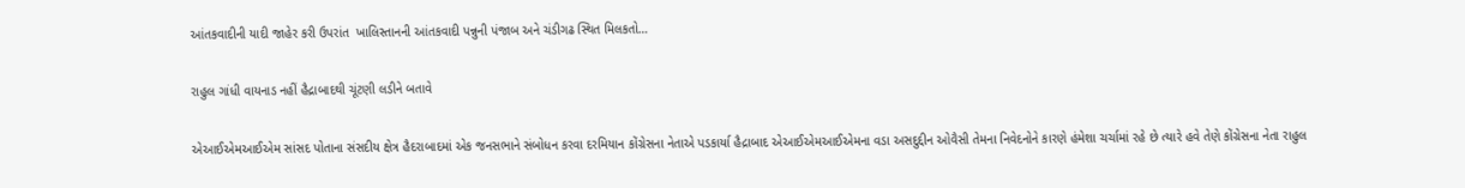આંતકવાદીની યાદી જાહેર કરી ઉપરાંત  ખાલિસ્તાનની આંતકવાદી પન્નુની પંજાબ અને ચંડીગઢ સ્થિત મિલકતો…

રાહુલ ગાંધી વાયનાડ નહીં હૈદ્રાબાદથી ચૂંટણી લડીને બતાવે

એઆઈએમઆઈએમ સાંસદ પોતાના સંસદીય ક્ષેત્ર હૈદરાબાદમાં એક જનસભાને સંબોધન કરવા દરમિયાન કોંગ્રેસના નેતાએ પડકાર્યા હૈદ્રાબાદ એઆઈએમઆઈએમના વડા અસદુદ્દીન ઓવૈસી તેમના નિવેદનોને કારણે હંમેશા ચર્ચામાં રહે છે ત્યારે હવે તેણે કોંગ્રેસના નેતા રાહુલ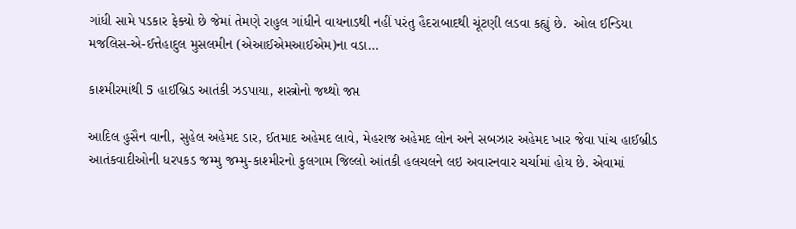ગાંધી સામે પડકાર ફેક્યો છે જેમાં તેમણે રાહુલ ગાંધીને વાયનાડથી નહીં પરંતુ હૈદરાબાદથી ચૂંટણી લડવા કહ્યું છે.  ઓલ ઈન્ડિયા મજલિસ-એ-ઈત્તેહાદુલ મુસલમીન (એઆઈએમઆઈએમ)ના વડા…

કાશ્મીરમાંથી 5 હાઈબ્રિડ આતંકી ઝડપાયા, શસ્ત્રોનો જથ્થો જપ્ત

આદિલ હુસૈન વાની, સુહેલ અહેમદ ડાર, ઈતમાદ અહેમદ લાવે, મેહરાજ અહેમદ લોન અને સબઝાર અહેમદ ખાર જેવા પાંચ હાઈબ્રીડ આતંકવાદીઓની ધરપકડ જમ્મુ જમ્મુ-કાશ્મીરનો કુલગામ જિલ્લો આંતકી હલચલને લઇ અવારનવાર ચર્ચામાં હોય છે. એવામાં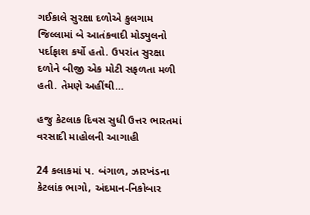ગઈકાલે સુરક્ષા દળોએ કુલગામ જિલ્લામાં બે આતંકવાદી મોડ્યુલનો પર્દાફાશ કર્યો હતો. ઉપરાંત સુરક્ષા દળોને બીજી એક મોટી સફળતા મળી હતી. તેમણે અહીંથી…

હજુ કેટલાક દિવસ સુધી ઉત્તર ભારતમાં વરસાદી માહોલની આગાહી

24 કલાકમાં પ. બંગાળ, ઝારખંડના કેટલાંક ભાગો, અંદમાન-નિકોબાર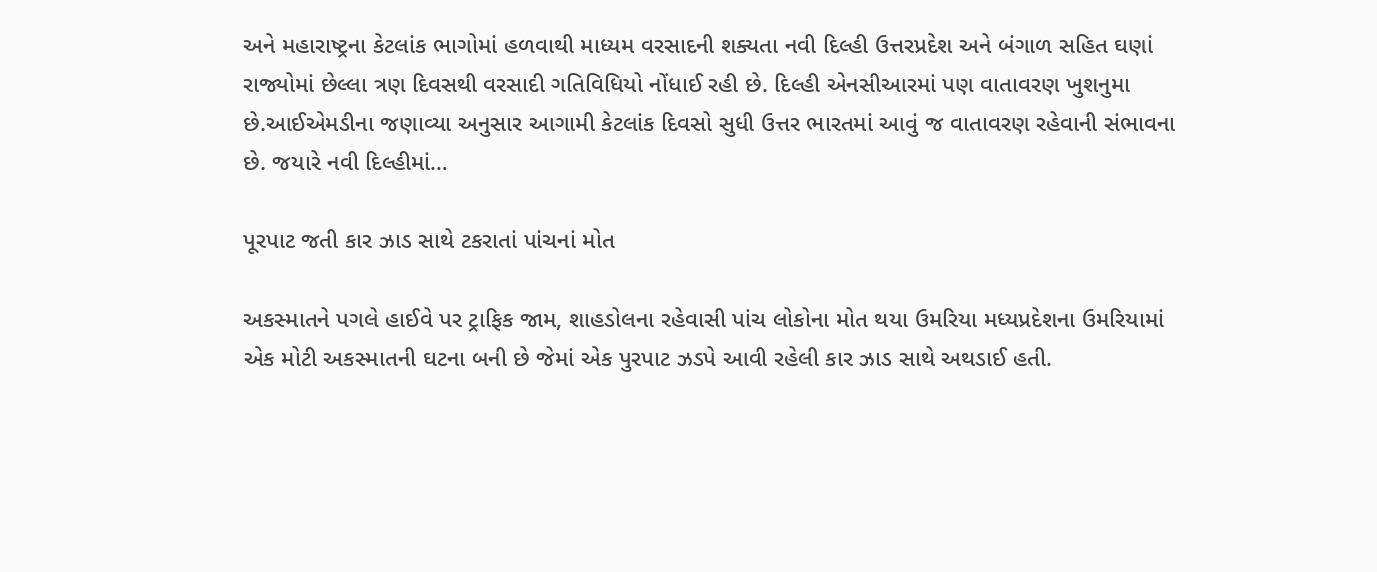અને મહારાષ્ટ્રના કેટલાંક ભાગોમાં હળવાથી માધ્યમ વરસાદની શક્યતા નવી દિલ્હી ઉત્તરપ્રદેશ અને બંગાળ સહિત ઘણાં રાજ્યોમાં છેલ્લા ત્રણ દિવસથી વરસાદી ગતિવિધિયો નોંધાઈ રહી છે. દિલ્હી એનસીઆરમાં પણ વાતાવરણ ખુશનુમા છે.આઈએમડીના જણાવ્યા અનુસાર આગામી કેટલાંક દિવસો સુધી ઉત્તર ભારતમાં આવું જ વાતાવરણ રહેવાની સંભાવના છે. જયારે નવી દિલ્હીમાં…

પૂરપાટ જતી કાર ઝાડ સાથે ટકરાતાં પાંચનાં મોત

અકસ્માતને પગલે હાઈવે પર ટ્રાફિક જામ, શાહડોલના રહેવાસી પાંચ લોકોના મોત થયા ઉમરિયા મધ્યપ્રદેશના ઉમરિયામાં એક મોટી અકસ્માતની ઘટના બની છે જેમાં એક પુરપાટ ઝડપે આવી રહેલી કાર ઝાડ સાથે અથડાઈ હતી.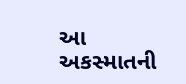આ અકસ્માતની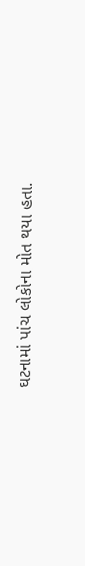ઘટનામાં પાંચ લોકોના મોત થયા હતા.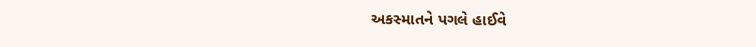અકસ્માતને પગલે હાઈવે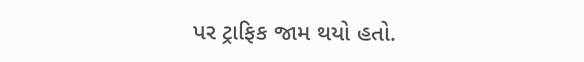પર ટ્રાફિક જામ થયો હતો.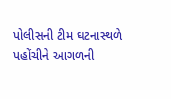પોલીસની ટીમ ઘટનાસ્થળે પહોંચીને આગળની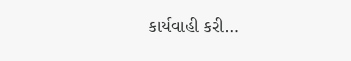કાર્યવાહી કરી…